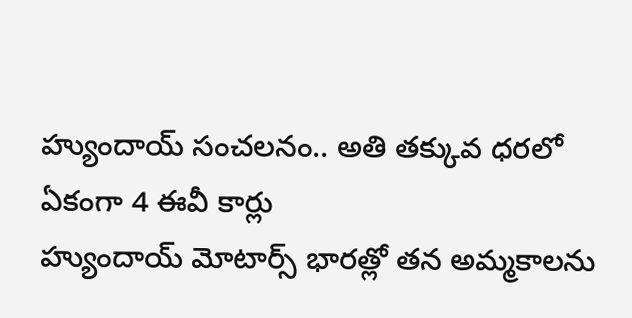హ్యుందాయ్ సంచలనం.. అతి తక్కువ ధరలో ఏకంగా 4 ఈవీ కార్లు
హ్యుందాయ్ మోటార్స్ భారత్లో తన అమ్మకాలను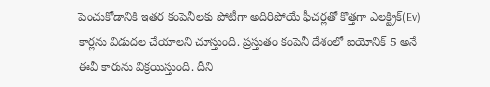పెంచుకోడానికి ఇతర కంపెనీలకు పోటీగా అదిరిపోయే ఫీచర్లతో కొత్తగా ఎలక్ట్రిక్(Ev) కార్లను విడుదల చేయాలని చూస్తుంది. ప్రస్తుతం కంపెనీ దేశంలో ఐయోనిక్ 5 అనే ఈవీ కారును విక్రయిస్తుంది. దీని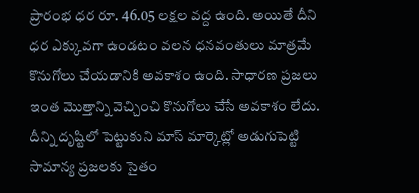ప్రారంభ ధర రూ. 46.05 లక్షల వద్ద ఉంది. అయితే దీని ధర ఎక్కువగా ఉండటం వలన ధనవంతులు మాత్రమే కొనుగోలు చేయడానికి అవకాశం ఉంది. సాధారణ ప్రజలు ఇంత మొత్తాన్ని వెచ్చించి కొనుగోలు చేసే అవకాశం లేదు. దీన్ని దృష్టిలో పెట్టుకుని మాస్ మార్కెట్లో అడుగుపెట్టి సామాన్య ప్రజలకు సైతం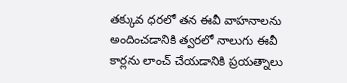తక్కువ ధరలో తన ఈవీ వాహనాలను అందించడానికి త్వరలో నాలుగు ఈవీ కార్లను లాంచ్ చేయడానికి ప్రయత్నాలు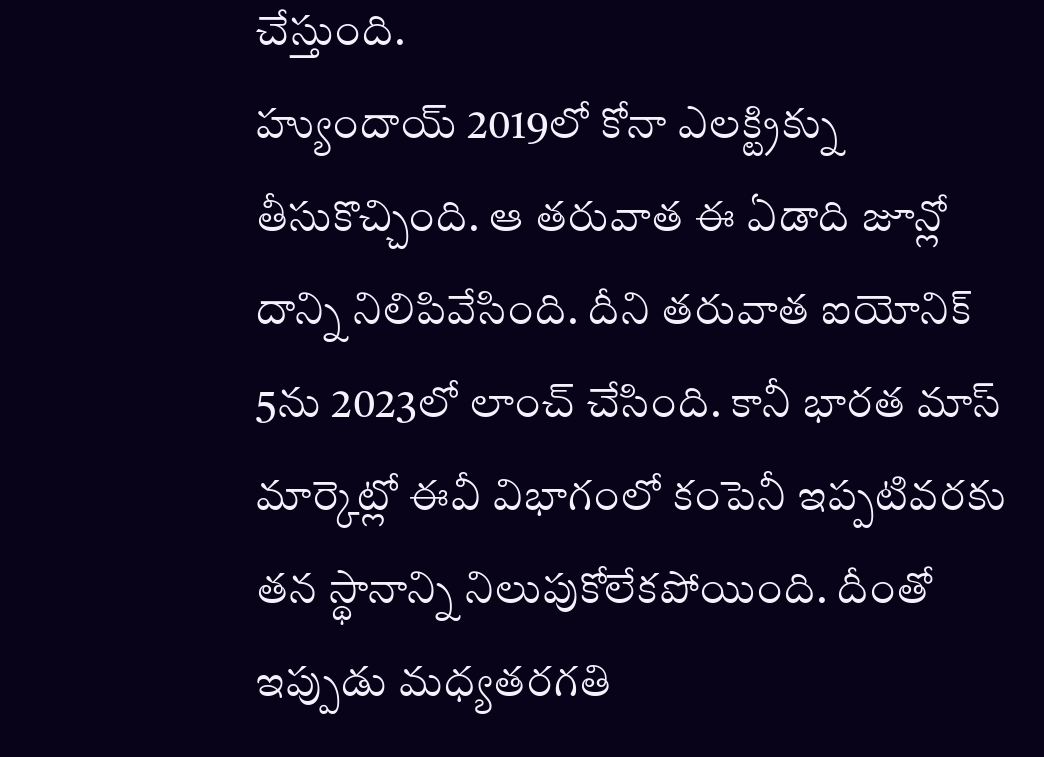చేస్తుంది.
హ్యుందాయ్ 2019లో కోనా ఎలక్ట్రిక్ను తీసుకొచ్చింది. ఆ తరువాత ఈ ఏడాది జూన్లో దాన్ని నిలిపివేసింది. దీని తరువాత ఐయోనిక్ 5ను 2023లో లాంచ్ చేసింది. కానీ భారత మాస్ మార్కెట్లో ఈవీ విభాగంలో కంపెనీ ఇప్పటివరకు తన స్థానాన్ని నిలుపుకోలేకపోయింది. దీంతో ఇప్పుడు మధ్యతరగతి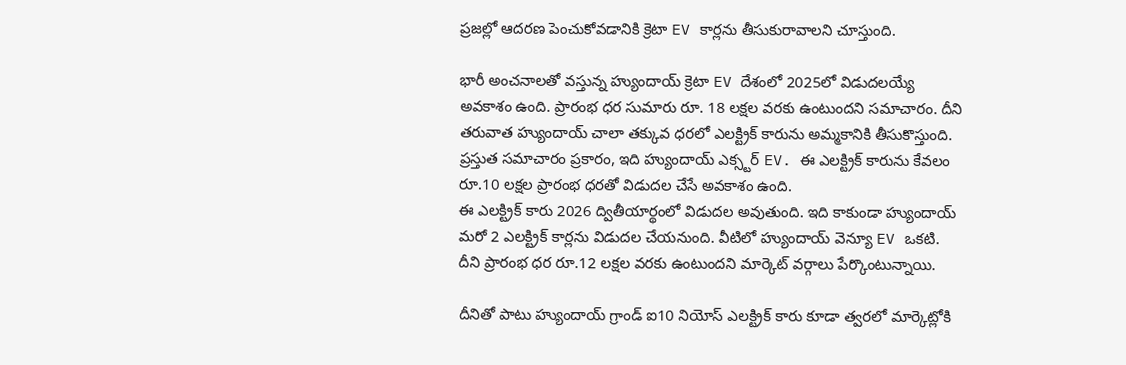ప్రజల్లో ఆదరణ పెంచుకోవడానికి క్రెటా EV కార్లను తీసుకురావాలని చూస్తుంది.

భారీ అంచనాలతో వస్తున్న హ్యుందాయ్ క్రెటా EV దేశంలో 2025లో విడుదలయ్యే అవకాశం ఉంది. ప్రారంభ ధర సుమారు రూ. 18 లక్షల వరకు ఉంటుందని సమాచారం. దీని తరువాత హ్యుందాయ్ చాలా తక్కువ ధరలో ఎలక్ట్రిక్ కారును అమ్మకానికి తీసుకొస్తుంది. ప్రస్తుత సమాచారం ప్రకారం, ఇది హ్యుందాయ్ ఎక్స్టర్ EV. ఈ ఎలక్ట్రిక్ కారును కేవలం రూ.10 లక్షల ప్రారంభ ధరతో విడుదల చేసే అవకాశం ఉంది.
ఈ ఎలక్ట్రిక్ కారు 2026 ద్వితీయార్థంలో విడుదల అవుతుంది. ఇది కాకుండా హ్యుందాయ్ మరో 2 ఎలక్ట్రిక్ కార్లను విడుదల చేయనుంది. వీటిలో హ్యుందాయ్ వెన్యూ EV ఒకటి. దీని ప్రారంభ ధర రూ.12 లక్షల వరకు ఉంటుందని మార్కెట్ వర్గాలు పేర్కొంటున్నాయి.

దీనితో పాటు హ్యుందాయ్ గ్రాండ్ ఐ10 నియోస్ ఎలక్ట్రిక్ కారు కూడా త్వరలో మార్కెట్లోకి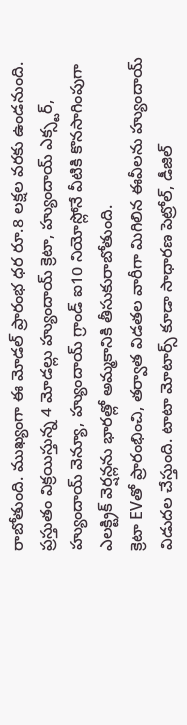రాబోతుంది. ముఖ్యంగా ఈ మోడల్ ప్రారంభ ధర రూ.8 లక్షల వరకు ఉండనుంది. ప్రస్తుతం విక్రయిస్తున్న 4 మోడల్లు హ్యుందాయ్ క్రెటా, హ్యుందాయ్ ఎక్స్టర్, హ్యుందాయ్ వెన్యూ, హ్యుందాయ్ గ్రాండ్ ఐ10 నియోస్లోనే వీటికి కొనసాగింపుగా ఎలక్ట్రిక్ వెర్షన్లను భారత్లో అమ్మకానికి తీసుకురాబోతుంది.
క్రెటా EVతో ప్రారంభించి, తర్వాత విడతల వారీగా మిగిలిన ఈవీలను హ్యుందాయ్ విడుదల చేస్తుంది. టాటా మోటార్స్ కూడా సాధారణ పెట్రోల్, డీజిల్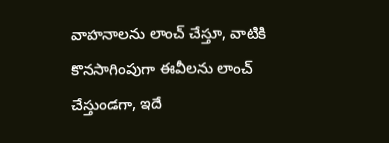వాహనాలను లాంచ్ చేస్తూ, వాటికి కొనసాగింపుగా ఈవీలను లాంచ్ చేస్తుండగా, ఇదే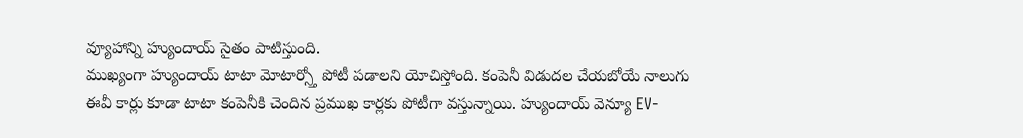వ్యూహాన్ని హ్యుందాయ్ సైతం పాటిస్తుంది.
ముఖ్యంగా హ్యుందాయ్ టాటా మోటార్స్తో పోటీ పడాలని యోచిస్తోంది. కంపెనీ విడుదల చేయబోయే నాలుగు ఈవీ కార్లు కూడా టాటా కంపెనీకి చెందిన ప్రముఖ కార్లకు పోటీగా వస్తున్నాయి. హ్యుందాయ్ వెన్యూ EV-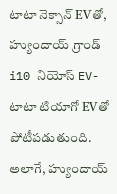టాటా నెక్సాన్ EVతో, హ్యుందాయ్ గ్రాండ్ i10 నియోస్ EV-టాటా టియాగో EVతో పోటీపడుతుంది. అలాగే, హ్యుందాయ్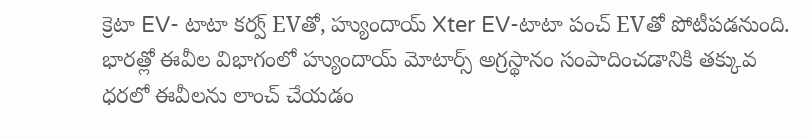క్రెటా EV- టాటా కర్వ్ EVతో, హ్యుందాయ్ Xter EV-టాటా పంచ్ EVతో పోటీపడనుంది.
భారత్లో ఈవీల విభాగంలో హ్యుందాయ్ మోటార్స్ అగ్రస్థానం సంపాదించడానికి తక్కువ ధరలో ఈవీలను లాంచ్ చేయడం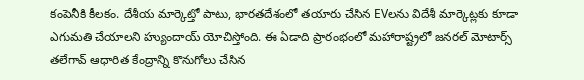కంపెనీకి కీలకం. దేశీయ మార్కెట్తో పాటు, భారతదేశంలో తయారు చేసిన EVలను విదేశీ మార్కెట్లకు కూడా ఎగుమతి చేయాలని హ్యుందాయ్ యోచిస్తోంది. ఈ ఏడాది ప్రారంభంలో మహారాష్ట్రలో జనరల్ మోటార్స్ తలేగావ్ ఆధారిత కేంద్రాన్ని కొనుగోలు చేసిన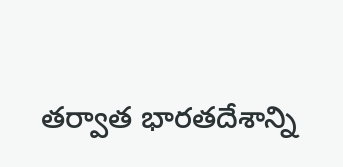తర్వాత భారతదేశాన్ని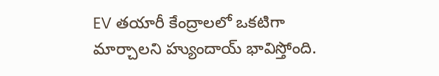EV తయారీ కేంద్రాలలో ఒకటిగా మార్చాలని హ్యుందాయ్ భావిస్తోంది.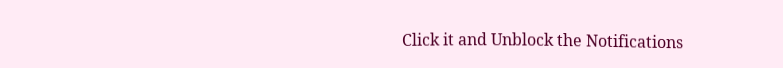Click it and Unblock the Notifications